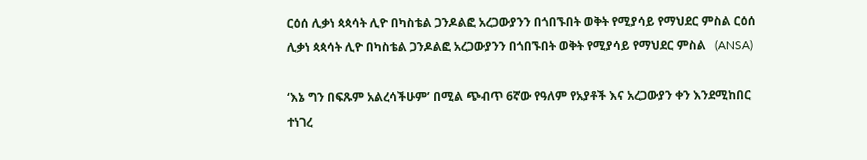ርዕሰ ሊቃነ ጳጳሳት ሊዮ በካስቴል ጋንዶልፎ አረጋውያንን በጎበኙበት ወቅት የሚያሳይ የማህደር ምስል ርዕሰ ሊቃነ ጳጳሳት ሊዮ በካስቴል ጋንዶልፎ አረጋውያንን በጎበኙበት ወቅት የሚያሳይ የማህደር ምስል   (ANSA)

‘እኔ ግን በፍጹም አልረሳችሁም’ በሚል ጭብጥ 6ኛው የዓለም የአያቶች እና አረጋውያን ቀን እንደሚከበር ተነገረ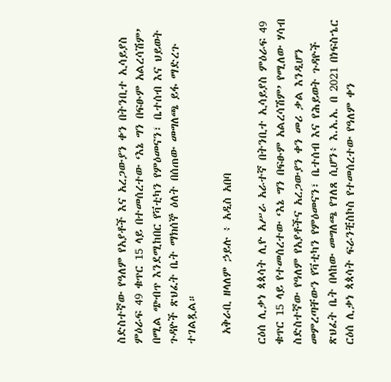ስድስተኛው የዓለም የአያቶች እና አረጋውያን ቀን በትንቢተ ኢሳይያስ ምዕራፍ 49 ቁጥር 15 ላይ በተመሰረተው ‘እኔ ግን በፍፁም አልረሳሽም’ በሚል ጭብጥ እንደሚከበር የቫቲካን የምዕመናን፣ ቤተሰብ እና ህይወት ጉዳዮች ጽህፈት ቤት ማክሰኞ ዕለት በሰጠው መግለጫ ይፋ ማድረጉ ተገልጿል።

  አቅራቢ ዘላለም ኃይሉ ፥ አዲስ አበባ

ርዕሰ ሊቃነ ጳጳሳት ሊዮ አሥራ አራተኛ በትንቢተ ኢሳይያስ ምዕራፍ 49 ቁጥር 15 ላይ የተመሰረተው ‘እኔ ግን በፍፁም አልረሳሽም’ የሚለው ሃሳብ ስድስተኛው የዓለም የአያቶችና አረጋውያን ቀን መሪ ቃል እንዲሆን መምረጣቸውን የቫቲካን የምዕመናን፣ ቤተሰብ እና የሕይወት ጉዳዮች ጽህፈት ቤት በላከው መግለጫ የገለጸ ሲሆን፥ እ.አ.አ. በ 2021 በነፍስኄር ርዕሰ ሊቃነ ጳጳሳት ፍራንቺስኮስ የተመሰረተው የዓለም ቀን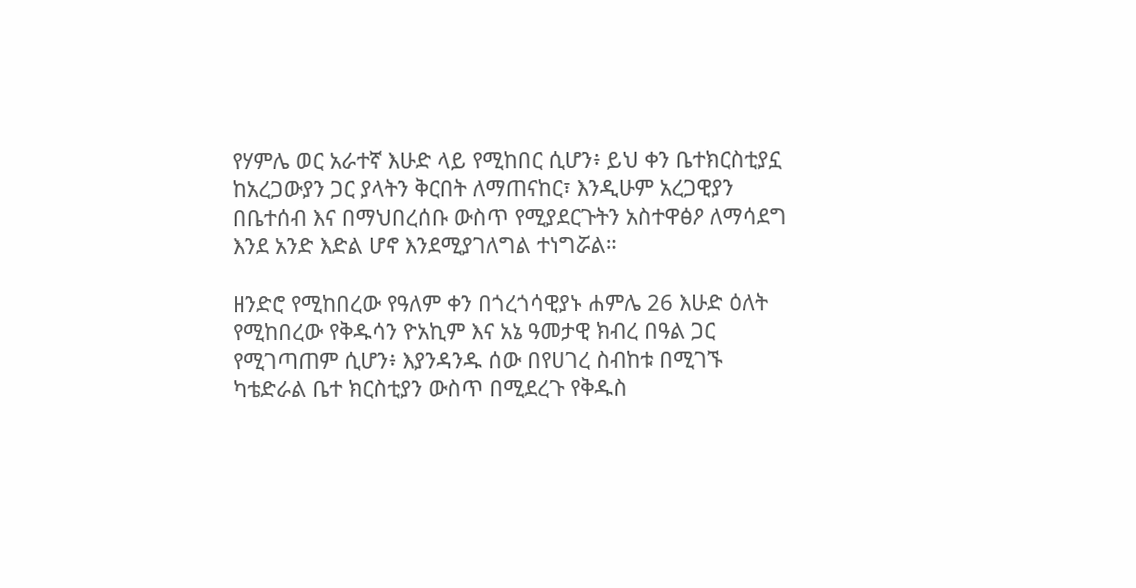የሃምሌ ወር አራተኛ እሁድ ላይ የሚከበር ሲሆን፥ ይህ ቀን ቤተክርስቲያኗ ከአረጋውያን ጋር ያላትን ቅርበት ለማጠናከር፣ እንዲሁም አረጋዊያን በቤተሰብ እና በማህበረሰቡ ውስጥ የሚያደርጉትን አስተዋፅዖ ለማሳደግ እንደ አንድ እድል ሆኖ እንደሚያገለግል ተነግሯል።

ዘንድሮ የሚከበረው የዓለም ቀን በጎረጎሳዊያኑ ሐምሌ 26 እሁድ ዕለት የሚከበረው የቅዱሳን ዮአኪም እና አኔ ዓመታዊ ክብረ በዓል ጋር የሚገጣጠም ሲሆን፥ እያንዳንዱ ሰው በየሀገረ ስብከቱ በሚገኙ ካቴድራል ቤተ ክርስቲያን ውስጥ በሚደረጉ የቅዱስ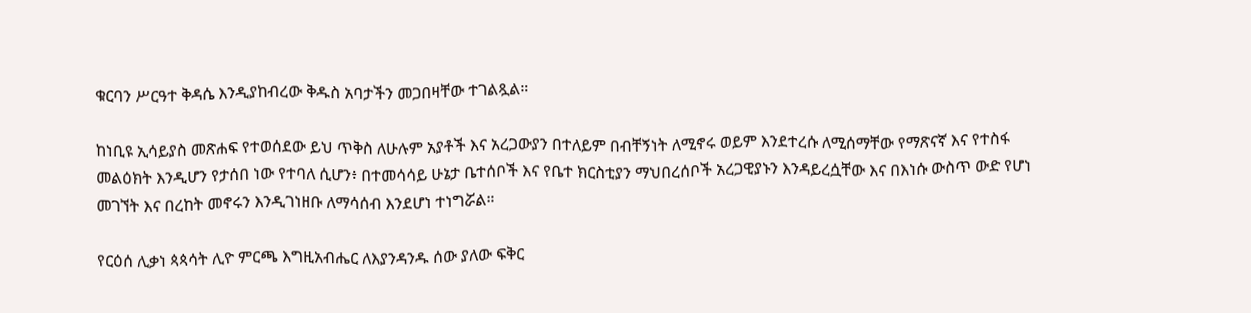ቁርባን ሥርዓተ ቅዳሴ እንዲያከብረው ቅዱስ አባታችን መጋበዛቸው ተገልጿል።

ከነቢዩ ኢሳይያስ መጽሐፍ የተወሰደው ይህ ጥቅስ ለሁሉም አያቶች እና አረጋውያን በተለይም በብቸኝነት ለሚኖሩ ወይም እንደተረሱ ለሚሰማቸው የማጽናኛ እና የተስፋ መልዕክት እንዲሆን የታሰበ ነው የተባለ ሲሆን፥ በተመሳሳይ ሁኔታ ቤተሰቦች እና የቤተ ክርስቲያን ማህበረሰቦች አረጋዊያኑን እንዳይረሷቸው እና በእነሱ ውስጥ ውድ የሆነ መገኘት እና በረከት መኖሩን እንዲገነዘቡ ለማሳሰብ እንደሆነ ተነግሯል።

የርዕሰ ሊቃነ ጳጳሳት ሊዮ ምርጫ እግዚአብሔር ለእያንዳንዱ ሰው ያለው ፍቅር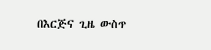በእርጅና ጊዜ ውስጥ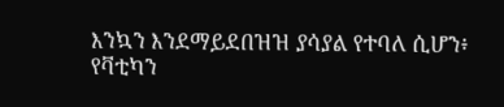እንኳን እንደማይደበዝዝ ያሳያል የተባለ ሲሆን፥ የቫቲካን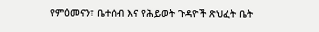የምዕመናን፣ ቤተሰብ እና የሕይወት ጉዳዮች ጽህፈት ቤት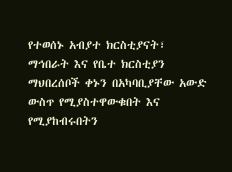የተወሰኑ አብያተ ክርስቲያናት፣ ማኅበራት እና የቤተ ክርስቲያን ማህበረሰቦች ቀኑን በአካባቢያቸው አውድ ውስጥ የሚያስተዋውቁበት እና የሚያከብሩበትን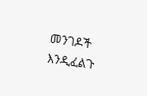መንገዶች እንዲፈልጉ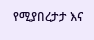የሚያበረታታ እና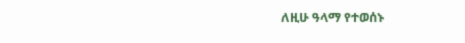ለዚሁ ዓላማ የተወሰኑ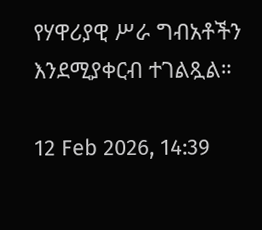የሃዋሪያዊ ሥራ ግብአቶችን እንደሚያቀርብ ተገልጿል።

12 Feb 2026, 14:39